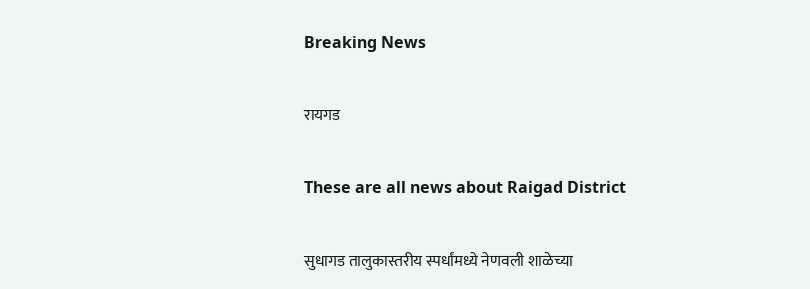Breaking News

रायगड

These are all news about Raigad District

सुधागड तालुकास्तरीय स्पर्धांमध्ये नेणवली शाळेच्या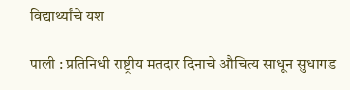विद्यार्थ्यांचे यश

पाली : प्रतिनिधी राष्ट्रीय मतदार दिनाचे औचित्य साधून सुधागड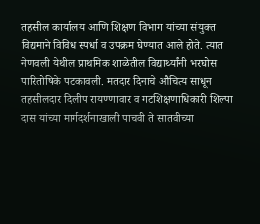तहसील कार्यालय आणि शिक्षण विभाग यांच्या संयुक्त विद्यमाने विविध स्पर्धा व उपक्रम घेण्यात आले होते. त्यात नेणवली येथील प्राथमिक शाळेतील विद्यार्थ्यांनी भरघोस पारितोषिके पटकावली. मतदार दिनाचे औचित्य साधून तहसीलदार दिलीप रायण्णावार व गटशिक्षणाधिकारी शिल्पा दास यांच्या मार्गदर्शनाखाली पाचवी ते सातवीच्या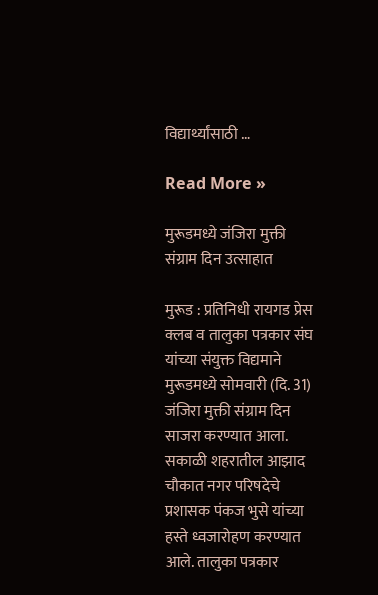विद्यार्थ्यांसाठी …

Read More »

मुरूडमध्ये जंजिरा मुक्ती संग्राम दिन उत्साहात

मुरूड : प्रतिनिधी रायगड प्रेस क्लब व तालुका पत्रकार संघ यांच्या संयुक्त विद्यमाने मुरूडमध्ये सोमवारी (दि. 31) जंजिरा मुक्ती संग्राम दिन साजरा करण्यात आला. सकाळी शहरातील आझाद चौकात नगर परिषदेचे प्रशासक पंकज भुसे यांच्या हस्ते ध्वजारोहण करण्यात आले. तालुका पत्रकार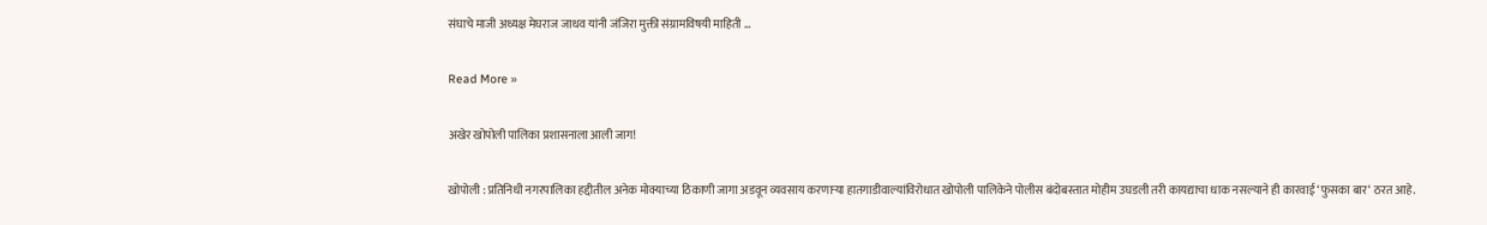संघाचे माजी अध्यक्ष मेघराज जाधव यांनी जंजिरा मुक्ती संग्रामविषयी माहिती …

Read More »

अखेर खोपोली पालिका प्रशासनाला आली जाग!

खोपोली : प्रतिनिधी नगरपालिका हद्दीतील अनेक मोक्याच्या ठिकाणी जागा अडवून व्यवसाय करणार्‍या हातगाडीवाल्यांविरोधात खोपोली पालिकेने पोलीस बंदोबस्तात मोहीम उघडली तरी कायद्याचा धाक नसल्याने ही कारवाई ‘फुसका बार‘ ठरत आहे.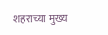शहराच्या मुख्य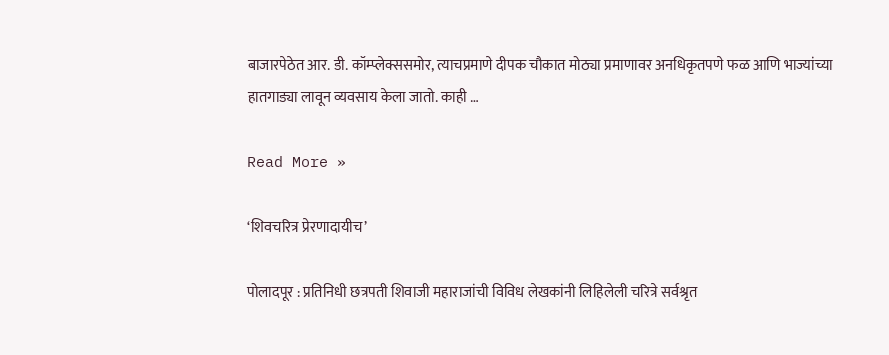बाजारपेठेत आर. डी. कॉम्प्लेक्ससमोर, त्याचप्रमाणे दीपक चौकात मोठ्या प्रमाणावर अनधिकृतपणे फळ आणि भाज्यांच्या हातगाड्या लावून व्यवसाय केला जातो. काही …

Read More »

‘शिवचरित्र प्रेरणादायीच’

पोलादपूर : प्रतिनिधी छत्रपती शिवाजी महाराजांची विविध लेखकांनी लिहिलेली चरित्रे सर्वश्रृत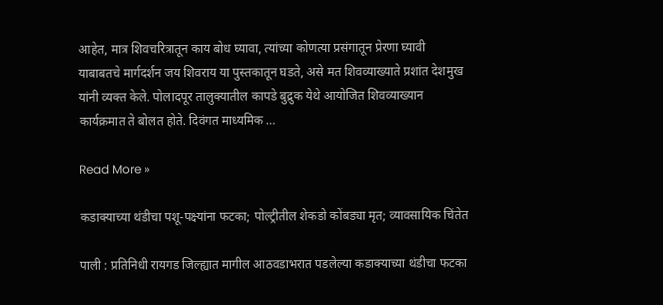आहेत, मात्र शिवचरित्रातून काय बोध घ्यावा, त्यांच्या कोणत्या प्रसंगातून प्रेरणा घ्यावी याबाबतचे मार्गदर्शन जय शिवराय या पुस्तकातून घडते, असे मत शिवव्याख्याते प्रशांत देशमुख यांनी व्यक्त केले. पोलादपूर तालुक्यातील कापडे बुद्रुक येथे आयोजित शिवव्याख्यान कार्यक्रमात ते बोलत होते. दिवंगत माध्यमिक …

Read More »

कडाक्याच्या थंडीचा पशू-पक्ष्यांना फटका; पोल्ट्रीतील शेकडो कोंबड्या मृत; व्यावसायिक चिंतेत

पाली : प्रतिनिधी रायगड जिल्ह्यात मागील आठवडाभरात पडलेल्या कडाक्याच्या थंडीचा फटका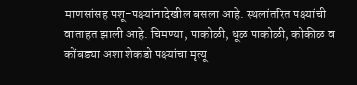माणसांसह पशू-पक्ष्यांनादेखील बसला आहे. स्थलांतरित पक्ष्यांची वाताहत झाली आहे. चिमण्या, पाकोळी, धूळ पाकोळी, कोकीळ व कोंबड्या अशा शेकडो पक्ष्यांचा मृत्यू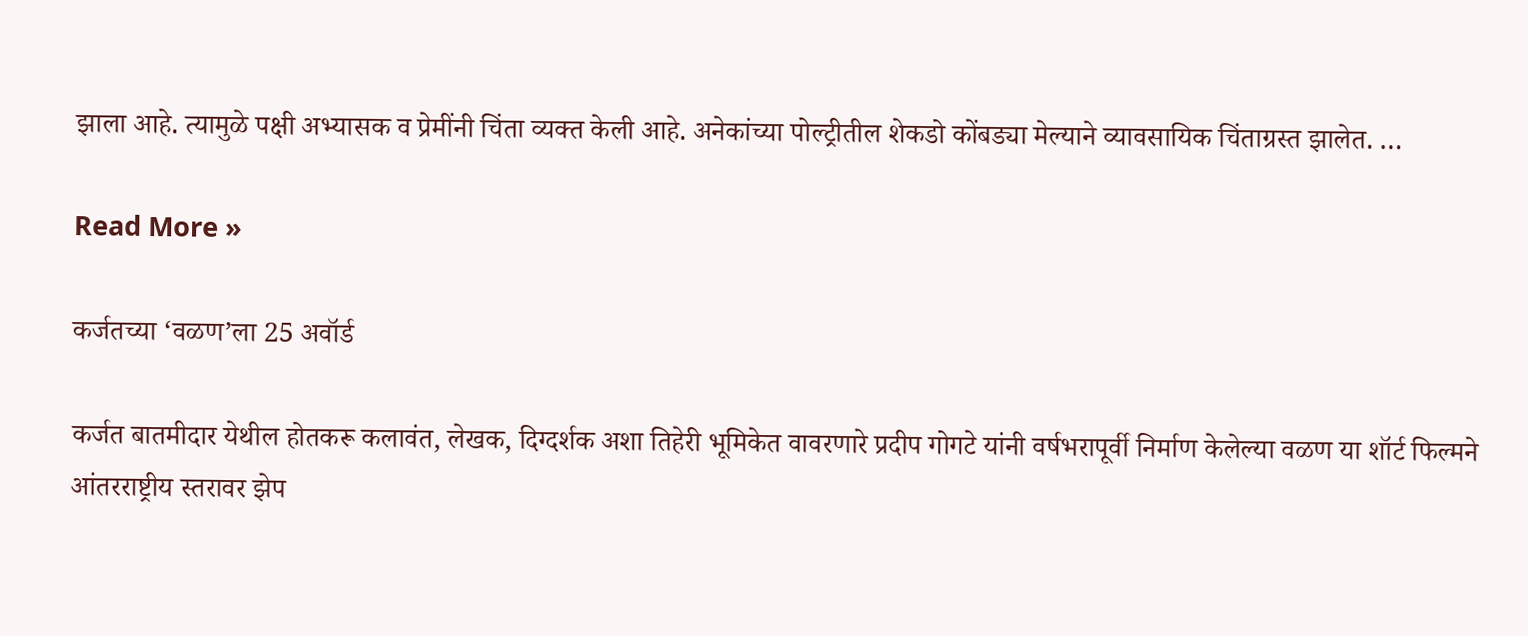झाला आहे. त्यामुळे पक्षी अभ्यासक व प्रेमींनी चिंता व्यक्त केली आहे. अनेकांच्या पोल्ट्रीतील शेकडो कोंबड्या मेल्याने व्यावसायिक चिंताग्रस्त झालेत. …

Read More »

कर्जतच्या ‘वळण’ला 25 अवॉर्ड

कर्जत बातमीदार येथील होतकरू कलावंत, लेखक, दिग्दर्शक अशा तिहेरी भूमिकेत वावरणारे प्रदीप गोगटे यांनी वर्षभरापूर्वी निर्माण केलेल्या वळण या शॉर्ट फिल्मने आंतरराष्ट्रीय स्तरावर झेप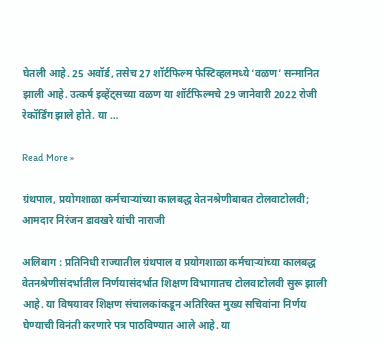घेतली आहे. 25 अवॉर्ड, तसेच 27 शॉर्टफिल्म फेस्टिव्हलमध्ये ‘वळण’ सन्मानित झाली आहे. उत्कर्ष इव्हेंट्सच्या वळण या शॉर्टफिल्मचे 29 जानेवारी 2022 रोजी रेकॉर्डिंग झाले होते. या …

Read More »

ग्रंथपाल, प्रयोगशाळा कर्मचार्‍यांच्या कालबद्ध वेतनश्रेणीबाबत टोलवाटोलवी; आमदार निरंजन डावखरे यांची नाराजी

अलिबाग : प्रतिनिधी राज्यातील ग्रंथपाल व प्रयोगशाळा कर्मचार्‍यांच्या कालबद्ध वेतनश्रेणीसंदर्भातील निर्णयासंदर्भात शिक्षण विभागातच टोलवाटोलवी सुरू झाली आहे. या विषयावर शिक्षण संचालकांकडून अतिरिक्त मुख्य सचिवांना निर्णय घेण्याची विनंती करणारे पत्र पाठविण्यात आले आहे. या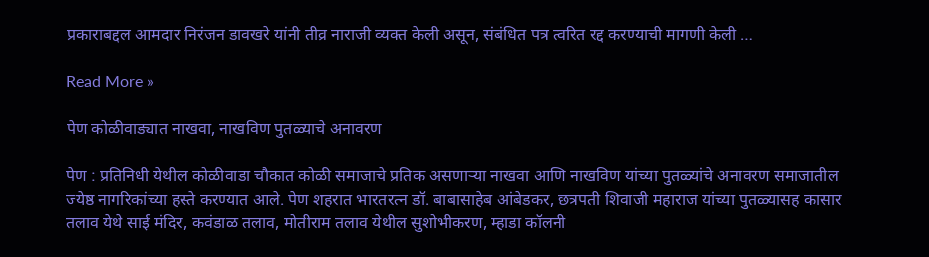प्रकाराबद्दल आमदार निरंजन डावखरे यांनी तीव्र नाराजी व्यक्त केली असून, संबंधित पत्र त्वरित रद्द करण्याची मागणी केली …

Read More »

पेण कोळीवाड्यात नाखवा, नाखविण पुतळ्याचे अनावरण

पेण : प्रतिनिधी येथील कोळीवाडा चौकात कोळी समाजाचे प्रतिक असणार्‍या नाखवा आणि नाखविण यांच्या पुतळ्यांचे अनावरण समाजातील ज्येष्ठ नागरिकांच्या हस्ते करण्यात आले. पेण शहरात भारतरत्न डॉ. बाबासाहेब आंबेडकर, छत्रपती शिवाजी महाराज यांच्या पुतळ्यासह कासार तलाव येथे साई मंदिर, कवंडाळ तलाव, मोतीराम तलाव येथील सुशोभीकरण, म्हाडा कॉलनी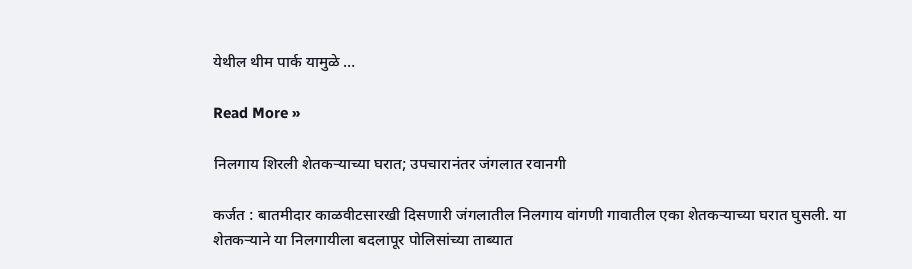येथील थीम पार्क यामुळे …

Read More »

निलगाय शिरली शेतकर्‍याच्या घरात; उपचारानंतर जंगलात रवानगी

कर्जत : बातमीदार काळवीटसारखी दिसणारी जंगलातील निलगाय वांगणी गावातील एका शेतकर्‍याच्या घरात घुसली. या शेतकर्‍याने या निलगायीला बदलापूर पोलिसांच्या ताब्यात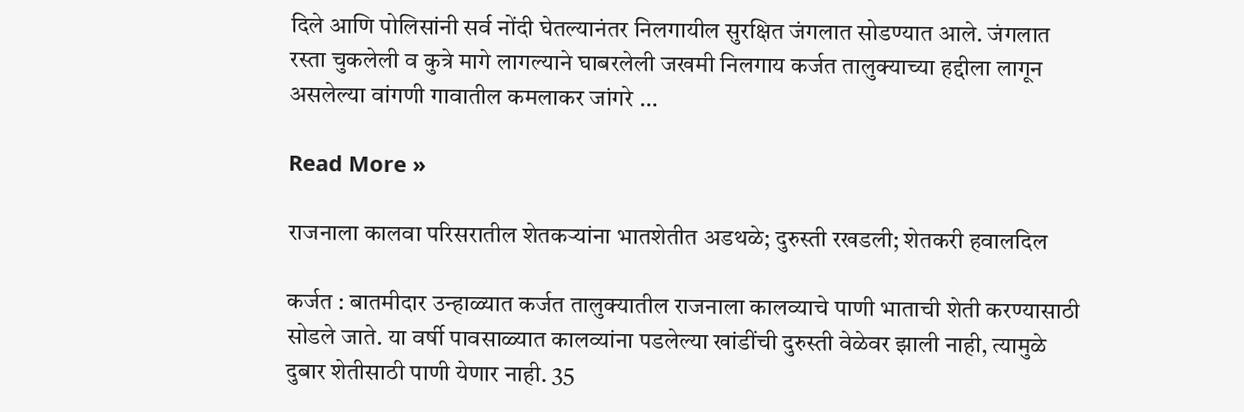दिले आणि पोलिसांनी सर्व नोंदी घेतल्यानंतर निलगायील सुरक्षित जंगलात सोडण्यात आले. जंगलात रस्ता चुकलेली व कुत्रे मागे लागल्याने घाबरलेली जखमी निलगाय कर्जत तालुक्याच्या हद्दीला लागून असलेल्या वांगणी गावातील कमलाकर जांगरे …

Read More »

राजनाला कालवा परिसरातील शेतकर्‍यांना भातशेतीत अडथळे; दुरुस्ती रखडली; शेतकरी हवालदिल

कर्जत : बातमीदार उन्हाळ्यात कर्जत तालुक्यातील राजनाला कालव्याचे पाणी भाताची शेती करण्यासाठी सोडले जाते. या वर्षी पावसाळ्यात कालव्यांना पडलेल्या खांडींची दुरुस्ती वेळेवर झाली नाही, त्यामुळे दुबार शेतीसाठी पाणी येणार नाही. 35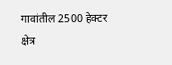गावांतील 2500 हेक्टर क्षेत्र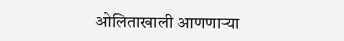ओलिताखाली आणणार्‍या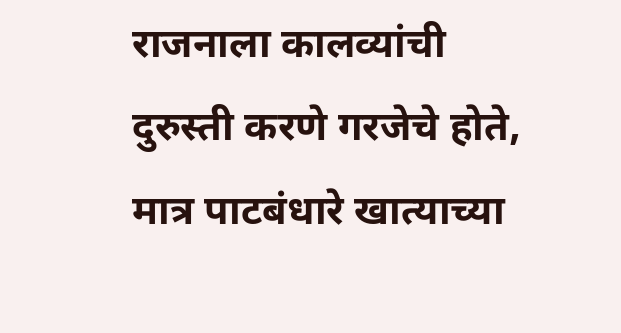राजनाला कालव्यांची दुरुस्ती करणे गरजेचे होते, मात्र पाटबंधारे खात्याच्या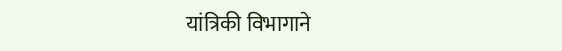यांत्रिकी विभागाने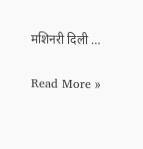मशिनरी दिली …

Read More »